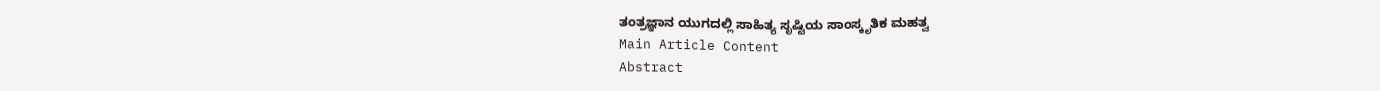ತಂತ್ರಜ್ಞಾನ ಯುಗದಲ್ಲಿ ಸಾಹಿತ್ಯ ಸೃಷ್ಟಿಯ ಸಾಂಸ್ಕೃತಿಕ ಮಹತ್ವ
Main Article Content
Abstract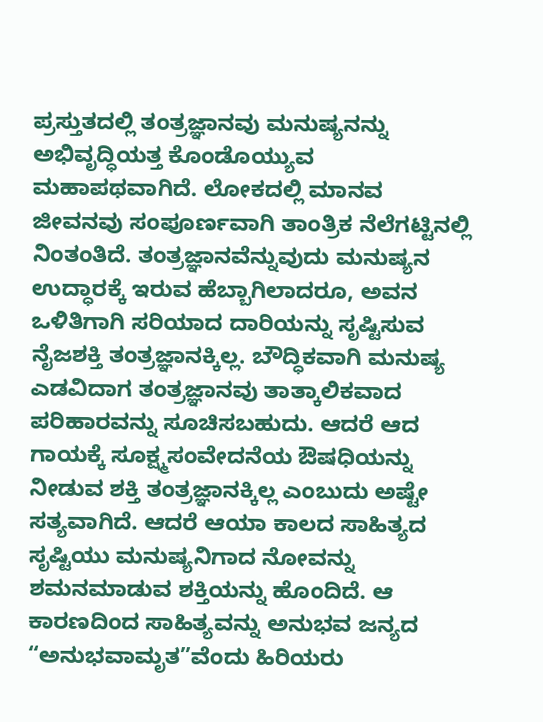ಪ್ರಸ್ತುತದಲ್ಲಿ ತಂತ್ರಜ್ಞಾನವು ಮನುಷ್ಯನನ್ನು ಅಭಿವೃದ್ಧಿಯತ್ತ ಕೊಂಡೊಯ್ಯುವ ಮಹಾಪಥವಾಗಿದೆ. ಲೋಕದಲ್ಲಿ ಮಾನವ ಜೀವನವು ಸಂಪೂರ್ಣವಾಗಿ ತಾಂತ್ರಿಕ ನೆಲೆಗಟ್ಟಿನಲ್ಲಿ ನಿಂತಂತಿದೆ. ತಂತ್ರಜ್ಞಾನವೆನ್ನುವುದು ಮನುಷ್ಯನ ಉದ್ಧಾರಕ್ಕೆ ಇರುವ ಹೆಬ್ಬಾಗಿಲಾದರೂ, ಅವನ ಒಳಿತಿಗಾಗಿ ಸರಿಯಾದ ದಾರಿಯನ್ನು ಸೃಷ್ಟಿಸುವ ನೈಜಶಕ್ತಿ ತಂತ್ರಜ್ಞಾನಕ್ಕಿಲ್ಲ. ಬೌದ್ಧಿಕವಾಗಿ ಮನುಷ್ಯ ಎಡವಿದಾಗ ತಂತ್ರಜ್ಞಾನವು ತಾತ್ಕಾಲಿಕವಾದ ಪರಿಹಾರವನ್ನು ಸೂಚಿಸಬಹುದು. ಆದರೆ ಆದ ಗಾಯಕ್ಕೆ ಸೂಕ್ಷ್ಮಸಂವೇದನೆಯ ಔಷಧಿಯನ್ನು ನೀಡುವ ಶಕ್ತಿ ತಂತ್ರಜ್ಞಾನಕ್ಕಿಲ್ಲ ಎಂಬುದು ಅಷ್ಟೇ ಸತ್ಯವಾಗಿದೆ. ಆದರೆ ಆಯಾ ಕಾಲದ ಸಾಹಿತ್ಯದ ಸೃಷ್ಟಿಯು ಮನುಷ್ಯನಿಗಾದ ನೋವನ್ನು ಶಮನಮಾಡುವ ಶಕ್ತಿಯನ್ನು ಹೊಂದಿದೆ. ಆ ಕಾರಣದಿಂದ ಸಾಹಿತ್ಯವನ್ನು ಅನುಭವ ಜನ್ಯದ “ಅನುಭವಾಮೃತ”ವೆಂದು ಹಿರಿಯರು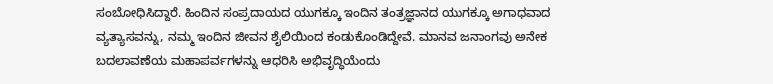ಸಂಬೋಧಿಸಿದ್ದಾರೆ. ಹಿಂದಿನ ಸಂಪ್ರದಾಯದ ಯುಗಕ್ಕೂ ಇಂದಿನ ತಂತ್ರಜ್ಞಾನದ ಯುಗಕ್ಕೂ ಅಗಾಧವಾದ ವ್ಯತ್ಯಾಸವನ್ನು, ನಮ್ಮ ಇಂದಿನ ಜೀವನ ಶೈಲಿಯಿಂದ ಕಂಡುಕೊಂಡಿದ್ದೇವೆ. ಮಾನವ ಜನಾಂಗವು ಅನೇಕ ಬದಲಾವಣೆಯ ಮಹಾಪರ್ವಗಳನ್ನು ಆಧರಿಸಿ ಅಭಿವೃದ್ಧಿಯೆಂದು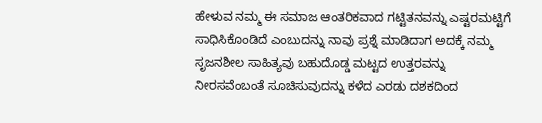ಹೇಳುವ ನಮ್ಮ ಈ ಸಮಾಜ ಆಂತರಿಕವಾದ ಗಟ್ಟಿತನವನ್ನು ಎಷ್ಟರಮಟ್ಟಿಗೆ ಸಾಧಿಸಿಕೊಂಡಿದೆ ಎಂಬುದನ್ನು ನಾವು ಪ್ರಶ್ನೆ ಮಾಡಿದಾಗ ಅದಕ್ಕೆ ನಮ್ಮ ಸೃಜನಶೀಲ ಸಾಹಿತ್ಯವು ಬಹುದೊಡ್ಡ ಮಟ್ಟದ ಉತ್ತರವನ್ನು ನೀರಸವೆಂಬಂತೆ ಸೂಚಿಸುವುದನ್ನು ಕಳೆದ ಎರಡು ದಶಕದಿಂದ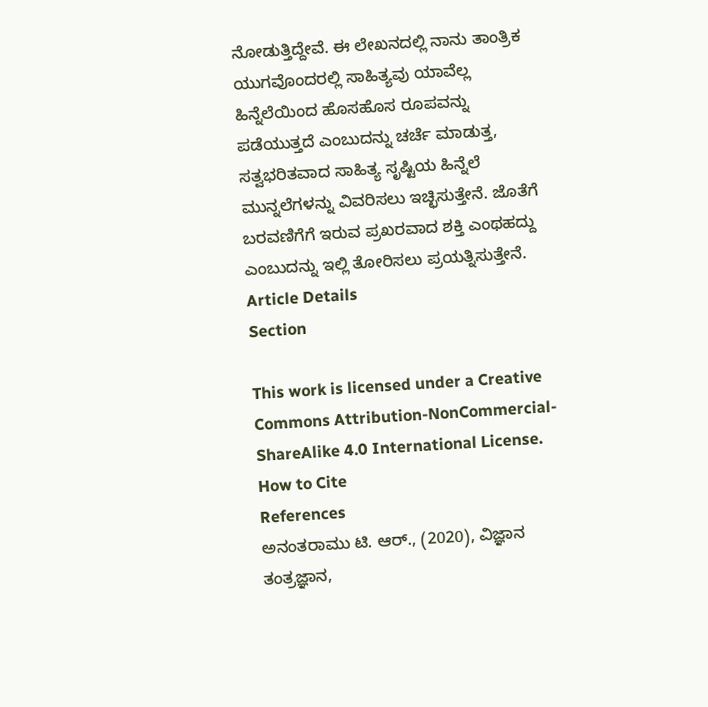ನೋಡುತ್ತಿದ್ದೇವೆ. ಈ ಲೇಖನದಲ್ಲಿ ನಾನು ತಾಂತ್ರಿಕ ಯುಗವೊಂದರಲ್ಲಿ ಸಾಹಿತ್ಯವು ಯಾವೆಲ್ಲ ಹಿನ್ನೆಲೆಯಿಂದ ಹೊಸಹೊಸ ರೂಪವನ್ನು ಪಡೆಯುತ್ತದೆ ಎಂಬುದನ್ನು ಚರ್ಚೆ ಮಾಡುತ್ತ, ಸತ್ವಭರಿತವಾದ ಸಾಹಿತ್ಯ ಸೃಷ್ಟಿಯ ಹಿನ್ನೆಲೆ ಮುನ್ನಲೆಗಳನ್ನು ವಿವರಿಸಲು ಇಚ್ಛಿಸುತ್ತೇನೆ. ಜೊತೆಗೆ ಬರವಣಿಗೆಗೆ ಇರುವ ಪ್ರಖರವಾದ ಶಕ್ತಿ ಎಂಥಹದ್ದು ಎಂಬುದನ್ನು ಇಲ್ಲಿ ತೋರಿಸಲು ಪ್ರಯತ್ನಿಸುತ್ತೇನೆ.
Article Details
Section

This work is licensed under a Creative Commons Attribution-NonCommercial-ShareAlike 4.0 International License.
How to Cite
References
ಅನಂತರಾಮು ಟಿ. ಆರ್., (2020), ವಿಜ್ಞಾನ ತಂತ್ರಜ್ಞಾನ,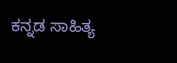ಕನ್ನಡ ಸಾಹಿತ್ಯ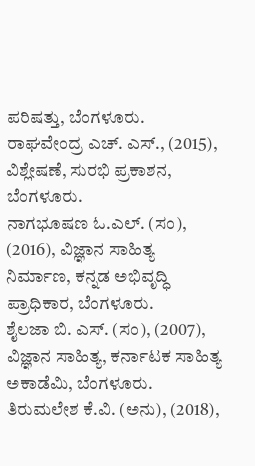ಪರಿಷತ್ತು, ಬೆಂಗಳೂರು.
ರಾಘವೇಂದ್ರ ಎಚ್. ಎಸ್., (2015), ವಿಶ್ಲೇಷಣೆ, ಸುರಭಿ ಪ್ರಕಾಶನ, ಬೆಂಗಳೂರು.
ನಾಗಭೂಷಣ ಓ.ಎಲ್. (ಸಂ), (2016), ವಿಜ್ಞಾನ ಸಾಹಿತ್ಯ ನಿರ್ಮಾಣ, ಕನ್ನಡ ಅಭಿವೃದ್ಧಿ ಪ್ರಾಧಿಕಾರ, ಬೆಂಗಳೂರು.
ಶೈಲಜಾ ಬಿ. ಎಸ್. (ಸಂ), (2007), ವಿಜ್ಞಾನ ಸಾಹಿತ್ಯ, ಕರ್ನಾಟಕ ಸಾಹಿತ್ಯ ಅಕಾಡೆಮಿ, ಬೆಂಗಳೂರು.
ತಿರುಮಲೇಶ ಕೆ.ವಿ. (ಅನು), (2018),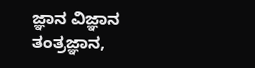ಜ್ಞಾನ ವಿಜ್ಞಾನ ತಂತ್ರಜ್ಞಾನ,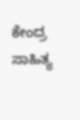ಕೇಂದ್ರ ಸಾಹಿತ್ಯ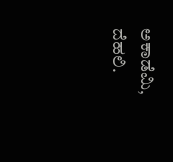ಅಕಾಡೆಮಿ, ದೆಹಲಿ.